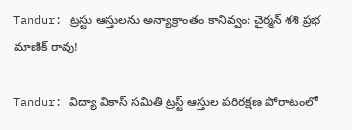Tandur: ట్రస్టు ఆస్తులను అన్యాక్రాంతం కానివ్వం: చైర్మన్ శశి ప్రభ మాణిక్ రావు!

Tandur: విద్యా వికాస్ సమితి ట్రస్ట్ ఆస్తుల పరిరక్షణ పోరాటంలో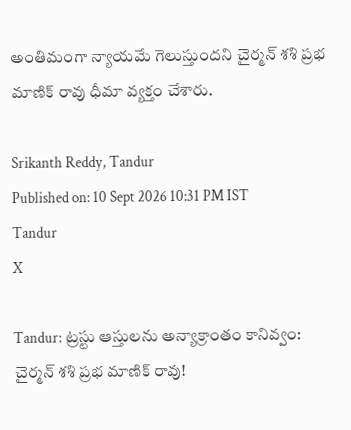అంతిమంగా న్యాయమే గెలుస్తుందని చైర్మన్ శశి ప్రభ మాణిక్ రావు ధీమా వ్యక్తం చేశారు.

Srikanth Reddy, Tandur
Published on: 10 Sept 2026 10:31 PM IST
Tandur
X

Tandur: ట్రస్టు ఆస్తులను అన్యాక్రాంతం కానివ్వం: చైర్మన్ శశి ప్రభ మాణిక్ రావు!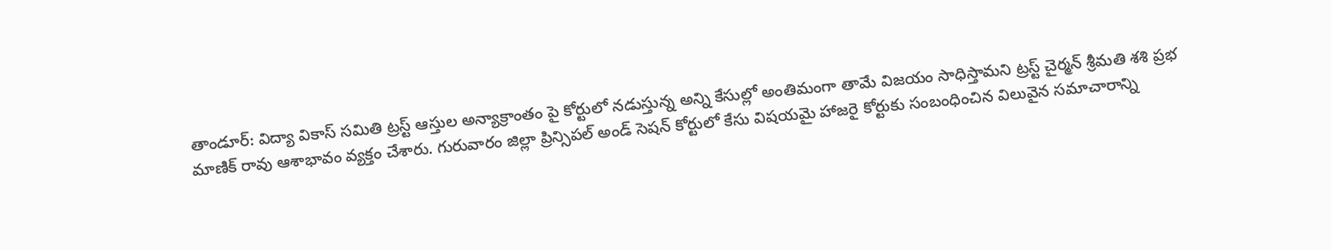తాండూర్: విద్యా వికాస్ సమితి ట్రస్ట్ ఆస్తుల అన్యాక్రాంతం పై కోర్టులో నడుస్తున్న అన్ని కేసుల్లో అంతిమంగా తామే విజయం సాధిస్తామని ట్రస్ట్ చైర్మన్ శ్రీమతి శశి ప్రభ మాణిక్ రావు ఆశాభావం వ్యక్తం చేశారు. గురువారం జిల్లా ప్రిన్సిపల్ అండ్ సెషన్ కోర్టులో కేసు విషయమై హాజరై కోర్టుకు సంబంధించిన విలువైన సమాచారాన్ని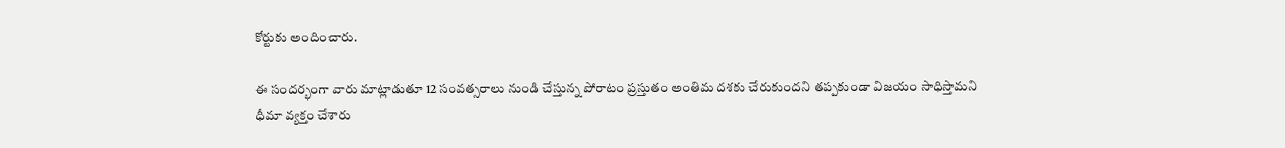కోర్టుకు అందించారు.

ఈ సందర్భంగా వారు మాట్లాడుతూ 12 సంవత్సరాలు నుండి చేస్తున్న పోరాటం ప్రస్తుతం అంతిమ దశకు చేరుకుందని తప్పకుండా విజయం సాధిస్తామని ధీమా వ్యక్తం చేశారు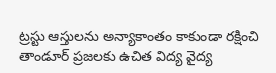ట్రస్టు ఆస్తులను అన్యాకాంతం కాకుండా రక్షించి తాండూర్ ప్రజలకు ఉచిత విద్య వైద్య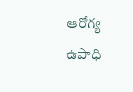ఆరోగ్య ఉపాధి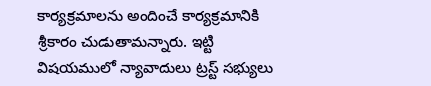కార్యక్రమాలను అందించే కార్యక్రమానికి శ్రీకారం చుడుతామన్నారు. ఇట్టి విషయములో న్యావాదులు ట్రస్ట్ సభ్యులు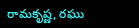రామకృష్ణ, రఘు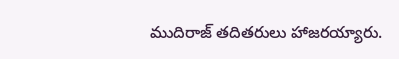ముదిరాజ్ తదితరులు హాజరయ్యారు.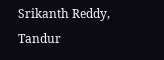Srikanth Reddy, Tandur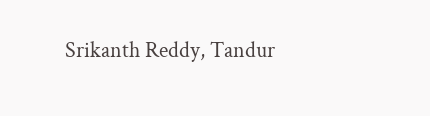Srikanth Reddy, Tandur